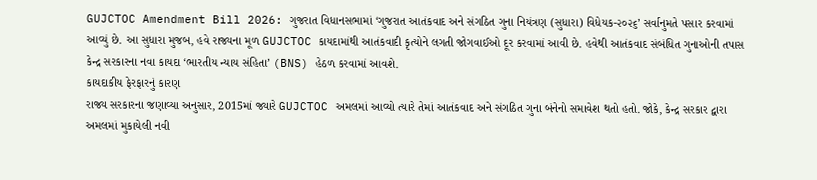GUJCTOC Amendment Bill 2026: ગુજરાત વિધાનસભામાં ‘ગુજરાત આતંકવાદ અને સંગઠિત ગુના નિયંત્રણ (સુધારા) વિધેયક-૨૦૨૬’ સર્વાનુમતે પસાર કરવામાં આવ્યું છે. આ સુધારા મુજબ, હવે રાજ્યના મૂળ GUJCTOC કાયદામાંથી આતંકવાદી કૃત્યોને લગતી જોગવાઈઓ દૂર કરવામાં આવી છે. હવેથી આતંકવાદ સંબંધિત ગુનાઓની તપાસ કેન્દ્ર સરકારના નવા કાયદા ‘ભારતીય ન્યાય સંહિતા’ (BNS) હેઠળ કરવામાં આવશે.
કાયદાકીય ફેરફારનું કારણ
રાજ્ય સરકારના જણાવ્યા અનુસાર, 2015માં જ્યારે GUJCTOC અમલમાં આવ્યો ત્યારે તેમાં આતંકવાદ અને સંગઠિત ગુના બંનેનો સમાવેશ થતો હતો. જોકે, કેન્દ્ર સરકાર દ્વારા અમલમાં મુકાયેલી નવી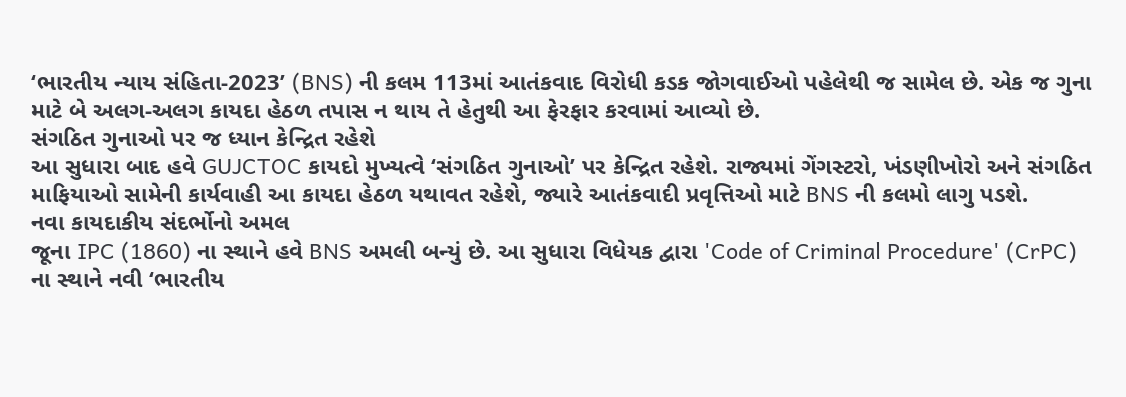‘ભારતીય ન્યાય સંહિતા-2023’ (BNS) ની કલમ 113માં આતંકવાદ વિરોધી કડક જોગવાઈઓ પહેલેથી જ સામેલ છે. એક જ ગુના માટે બે અલગ-અલગ કાયદા હેઠળ તપાસ ન થાય તે હેતુથી આ ફેરફાર કરવામાં આવ્યો છે.
સંગઠિત ગુનાઓ પર જ ધ્યાન કેન્દ્રિત રહેશે
આ સુધારા બાદ હવે GUJCTOC કાયદો મુખ્યત્વે ‘સંગઠિત ગુનાઓ’ પર કેન્દ્રિત રહેશે. રાજ્યમાં ગેંગસ્ટરો, ખંડણીખોરો અને સંગઠિત માફિયાઓ સામેની કાર્યવાહી આ કાયદા હેઠળ યથાવત રહેશે, જ્યારે આતંકવાદી પ્રવૃત્તિઓ માટે BNS ની કલમો લાગુ પડશે.
નવા કાયદાકીય સંદર્ભોનો અમલ
જૂના IPC (1860) ના સ્થાને હવે BNS અમલી બન્યું છે. આ સુધારા વિધેયક દ્વારા 'Code of Criminal Procedure' (CrPC) ના સ્થાને નવી ‘ભારતીય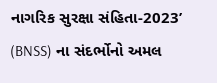નાગરિક સુરક્ષા સંહિતા-2023’ (BNSS) ના સંદર્ભોનો અમલ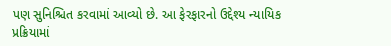પણ સુનિશ્ચિત કરવામાં આવ્યો છે. આ ફેરફારનો ઉદ્દેશ્ય ન્યાયિક પ્રક્રિયામાં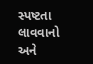સ્પષ્ટતા લાવવાનો અને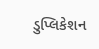ડુપ્લિકેશન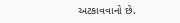અટકાવવાનો છે.